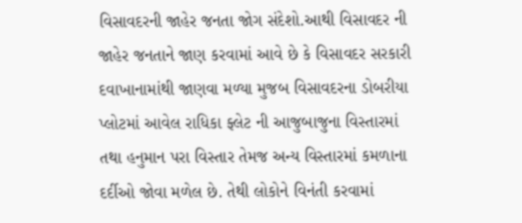વિસાવદરની જાહેર જનતા જોગ સંદેશો.આથી વિસાવદર ની જાહેર જનતાને જાણ કરવામાં આવે છે કે વિસાવદર સરકારી દવાખાનામાંથી જાણવા મળ્યા મુજબ વિસાવદરના ડોબરીયા પ્લોટમાં આવેલ રાધિકા ફ્લેટ ની આજુબાજુના વિસ્તારમાં તથા હનુમાન પરા વિસ્તાર તેમજ અન્ય વિસ્તારમાં કમળાના દર્દીઓ જોવા મળેલ છે. તેથી લોકોને વિનંતી કરવામાં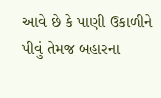આવે છે કે પાણી ઉકાળીને પીવું તેમજ બહારના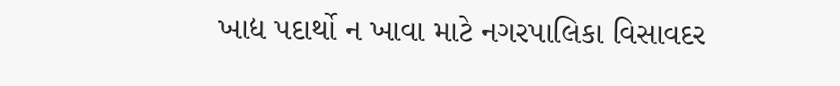ખાદ્ય પદાર્થો ન ખાવા માટે નગરપાલિકા વિસાવદર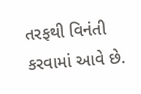તરફથી વિનંતી કરવામાં આવે છે.